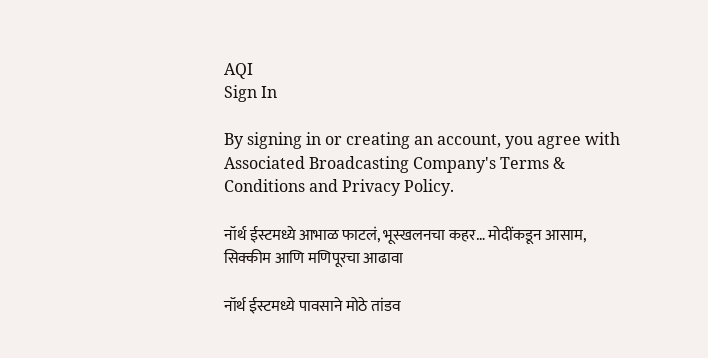AQI
Sign In

By signing in or creating an account, you agree with Associated Broadcasting Company's Terms & Conditions and Privacy Policy.

नॉर्थ ईस्टमध्ये आभाळ फाटलं, भूस्खलनचा कहर… मोदींकडून आसाम, सिक्कीम आणि मणिपूरचा आढावा

नॉर्थ ईस्टमध्ये पावसाने मोठे तांडव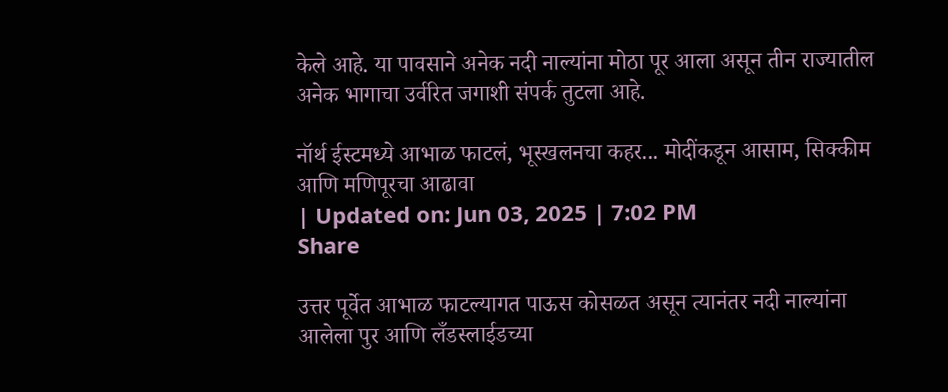केले आहे. या पावसाने अनेक नदी नाल्यांना मोठा पूर आला असून तीन राज्यातील अनेक भागाचा उर्वरित जगाशी संपर्क तुटला आहे.

नॉर्थ ईस्टमध्ये आभाळ फाटलं, भूस्खलनचा कहर... मोदींकडून आसाम, सिक्कीम आणि मणिपूरचा आढावा
| Updated on: Jun 03, 2025 | 7:02 PM
Share

उत्तर पूर्वेत आभाळ फाटल्यागत पाऊस कोसळत असून त्यानंतर नदी नाल्यांना आलेला पुर आणि लँडस्लाईडच्या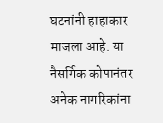घटनांनी हाहाकार माजला आहे. या नैसर्गिक कोपानंतर अनेक नागरिकांना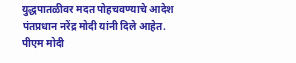युद्धपातळीवर मदत पोहचवण्याचे आदेश पंतप्रधान नरेंद्र मोदी यांनी दिले आहेत. पीएम मोदी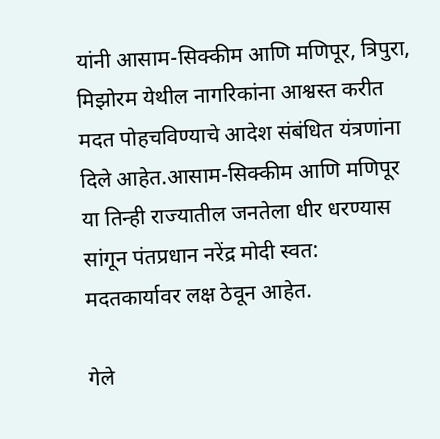यांनी आसाम-सिक्कीम आणि मणिपूर, त्रिपुरा, मिझोरम येथील नागरिकांना आश्वस्त करीत मदत पोहचविण्याचे आदेश संबंधित यंत्रणांना दिले आहेत.आसाम-सिक्कीम आणि मणिपूर या तिन्ही राज्यातील जनतेला धीर धरण्यास सांगून पंतप्रधान नरेंद्र मोदी स्वत: मदतकार्यावर लक्ष ठेवून आहेत.

गेले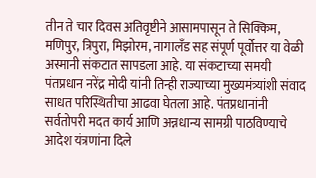तीन ते चार दिवस अतिवृष्टीने आसामपासून ते सिक्किम, मणिपुर, त्रिपुरा, मिझोरम, नागालँड सह संपूर्ण पूर्वोत्तर या वेळी अस्मानी संकटात सापडला आहे. या संकटाच्या समयी पंतप्रधान नरेंद्र मोदी यांनी तिन्ही राज्याच्या मुख्यमंत्र्यांशी संवाद साधत परिस्थितीचा आढवा घेतला आहे. पंतप्रधानांनी सर्वतोपरी मदत कार्य आणि अन्नधान्य सामग्री पाठविण्याचे आदेश यंत्रणांना दिले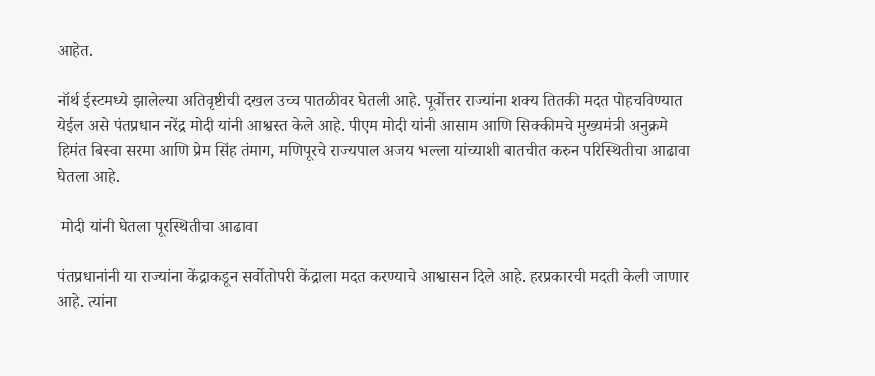आहेत.

नॉर्थ ईस्टमध्ये झालेल्या अतिवृष्टीची दखल उच्च पातळीवर घेतली आहे. पूर्वोत्तर राज्यांना शक्य तितकी मदत पोहचविण्यात येईल असे पंतप्रधान नरेंद्र मोदी यांनी आश्वस्त केले आहे. पीएम मोदी यांनी आसाम आणि सिक्कीमचे मुख्यमंत्री अनुक्रमे हिमंत बिस्वा सरमा आणि प्रेम सिंह तंमाग, मणिपूरचे राज्यपाल अजय भल्ला यांच्याशी बातचीत करुन परिस्थितीचा आढावा घेतला आहे.

 मोदी यांनी घेतला पूरस्थितीचा आढावा

पंतप्रधानांनी या राज्यांना केंद्राकडून सर्वोतोपरी केंद्राला मदत करण्याचे आश्वासन दिले आहे. हरप्रकारची मदती केली जाणार आहे. त्यांना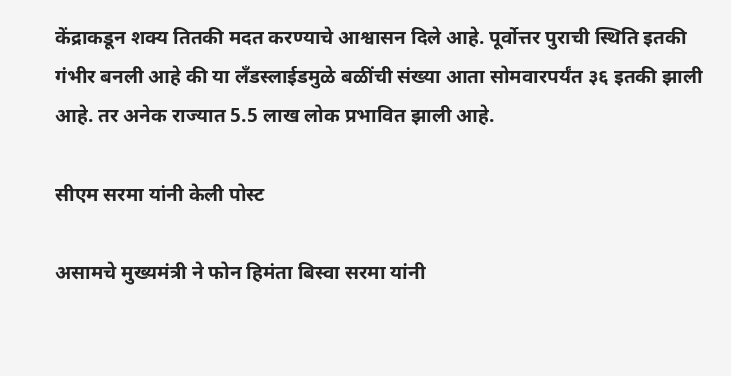केंद्राकडून शक्य तितकी मदत करण्याचे आश्वासन दिले आहे. पूर्वोत्तर पुराची स्थिति इतकी गंभीर बनली आहे की या लँडस्लाईडमुळे बळींची संख्या आता सोमवारपर्यंत ३६ इतकी झाली आहे. तर अनेक राज्यात 5.5 लाख लोक प्रभावित झाली आहे.

सीएम सरमा यांनी केली पोस्ट

असामचे मुख्यमंत्री ने फोन हिमंता बिस्वा सरमा यांनी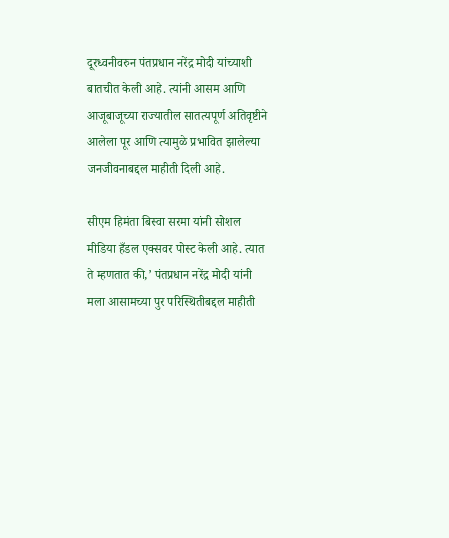दूरध्वनीवरुन पंतप्रधान नरेंद्र मोदी यांच्याशी बातचीत केली आहे. त्यांनी आसम आणि आजूबाजूच्या राज्यातील सातत्यपूर्ण अतिवृष्टीने आलेला पूर आणि त्यामुळे प्रभावित झालेल्या जनजीवनाबद्दल माहीती दिली आहे.

सीएम हिमंता बिस्वा सरमा यांनी सोशल मीडिया हँडल एक्सवर पोस्ट केली आहे. त्यात ते म्हणतात की,’ पंतप्रधान नरेंद्र मोदी यांनी मला आसामच्या पुर परिस्थितीबद्दल माहीती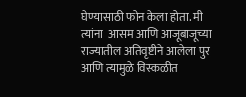घेण्यासाठी फोन केला होता. मी त्यांना  आसम आणि आजूबाजूच्या राज्यातील अतिवृष्टीने आलेला पुर आणि त्यामुळे विस्कळीत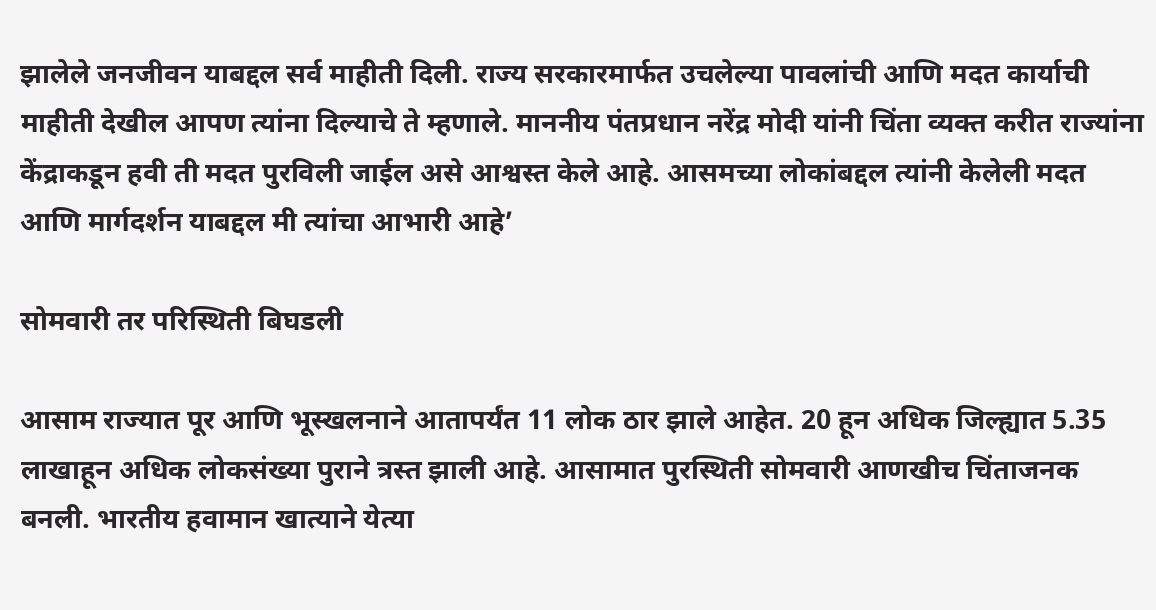झालेले जनजीवन याबद्दल सर्व माहीती दिली. राज्य सरकारमार्फत उचलेल्या पावलांची आणि मदत कार्याची माहीती देखील आपण त्यांना दिल्याचे ते म्हणाले. माननीय पंतप्रधान नरेंद्र मोदी यांनी चिंता व्यक्त करीत राज्यांना केंद्राकडून हवी ती मदत पुरविली जाईल असे आश्वस्त केले आहे. आसमच्या लोकांबद्दल त्यांनी केलेली मदत आणि मार्गदर्शन याबद्दल मी त्यांचा आभारी आहे’

सोमवारी तर परिस्थिती बिघडली

आसाम राज्यात पूर आणि भूस्खलनाने आतापर्यंत 11 लोक ठार झाले आहेत. 20 हून अधिक जिल्ह्यात 5.35 लाखाहून अधिक लोकसंख्या पुराने त्रस्त झाली आहे. आसामात पुरस्थिती सोमवारी आणखीच चिंताजनक बनली. भारतीय हवामान खात्याने येत्या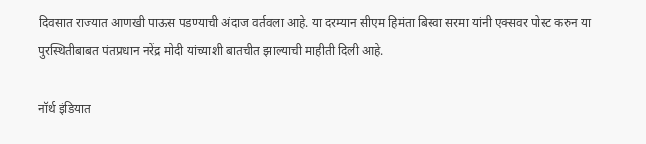दिवसात राज्यात आणखी पाऊस पडण्याची अंदाज वर्तवला आहे. या दरम्यान सीएम हिमंता बिस्वा सरमा यांनी एक्सवर पोस्ट करुन या पुरस्थितीबाबत पंतप्रधान नरेंद्र मोदी यांच्याशी बातचीत झाल्याची माहीती दिली आहे.

नॉर्थ इंडियात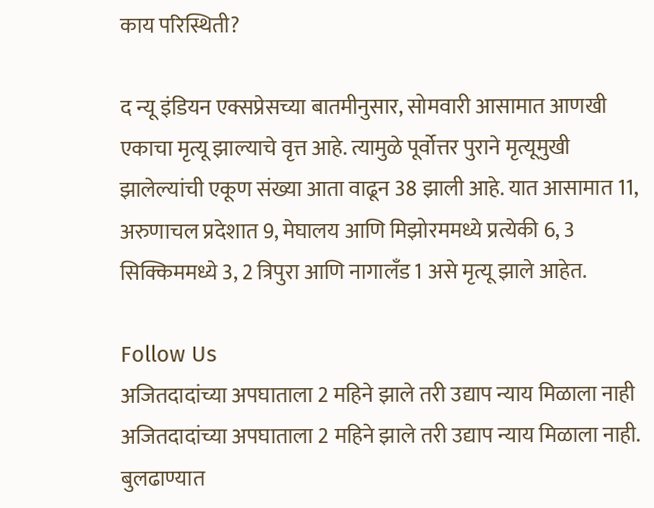काय परिस्थिती?

द न्यू इंडियन एक्सप्रेसच्या बातमीनुसार, सोमवारी आसामात आणखी एकाचा मृत्यू झाल्याचे वृत्त आहे. त्यामुळे पूर्वोत्तर पुराने मृत्यूमुखी झालेल्यांची एकूण संख्या आता वाढून 38 झाली आहे. यात आसामात 11, अरुणाचल प्रदेशात 9, मेघालय आणि मिझोरममध्ये प्रत्येकी 6, 3 सिक्किममध्ये 3, 2 त्रिपुरा आणि नागालँड 1 असे मृत्यू झाले आहेत.

Follow Us
अजितदादांच्या अपघाताला 2 महिने झाले तरी उद्याप न्याय मिळाला नाही
अजितदादांच्या अपघाताला 2 महिने झाले तरी उद्याप न्याय मिळाला नाही.
बुलढाण्यात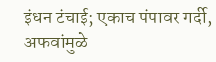इंधन टंचाई; एकाच पंपावर गर्दी, अफवांमुळे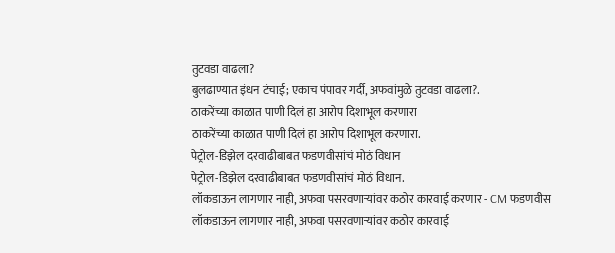तुटवडा वाढला?
बुलढाण्यात इंधन टंचाई; एकाच पंपावर गर्दी, अफवांमुळे तुटवडा वाढला?.
ठाकरेंच्या काळात पाणी दिलं हा आरोप दिशाभूल करणारा
ठाकरेंच्या काळात पाणी दिलं हा आरोप दिशाभूल करणारा.
पेट्रोल-डिझेल दरवाढीबाबत फडणवीसांचं मोठं विधान
पेट्रोल-डिझेल दरवाढीबाबत फडणवीसांचं मोठं विधान.
लॉकडाऊन लागणार नाही, अफवा पसरवणाऱ्यांवर कठोर कारवाई करणार - CM फडणवीस
लॉकडाऊन लागणार नाही, अफवा पसरवणाऱ्यांवर कठोर कारवाई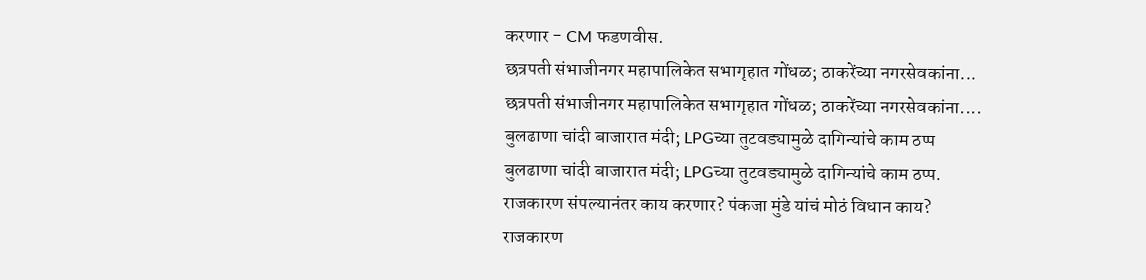करणार - CM फडणवीस.
छत्रपती संभाजीनगर महापालिकेत सभागृहात गोंधळ; ठाकरेंच्या नगरसेवकांना...
छत्रपती संभाजीनगर महापालिकेत सभागृहात गोंधळ; ठाकरेंच्या नगरसेवकांना....
बुलढाणा चांदी बाजारात मंदी; LPGच्या तुटवड्यामुळे दागिन्यांचे काम ठप्प
बुलढाणा चांदी बाजारात मंदी; LPGच्या तुटवड्यामुळे दागिन्यांचे काम ठप्प.
राजकारण संपल्यानंतर काय करणार? पंकजा मुंडे यांचं मोठं विधान काय?
राजकारण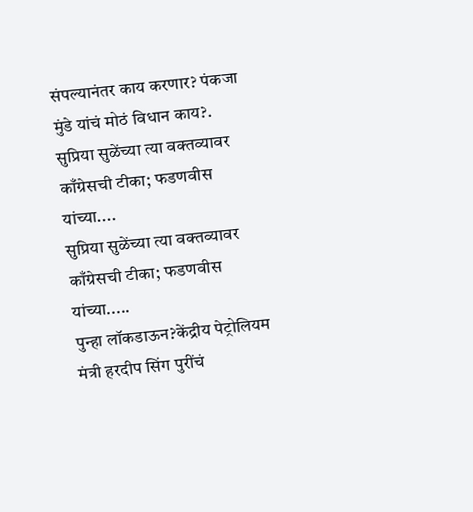संपल्यानंतर काय करणार? पंकजा मुंडे यांचं मोठं विधान काय?.
सुप्रिया सुळेंच्या त्या वक्तव्यावर काँग्रेसची टीका; फडणवीस यांच्या....
सुप्रिया सुळेंच्या त्या वक्तव्यावर काँग्रेसची टीका; फडणवीस यांच्या.....
पुन्हा लॉकडाऊन?केंद्रीय पेट्रोलियम मंत्री हरदीप सिंग पुरींचं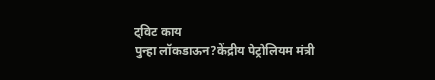ट्विट काय
पुन्हा लॉकडाऊन?केंद्रीय पेट्रोलियम मंत्री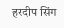हरदीप सिंग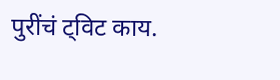पुरींचं ट्विट काय.